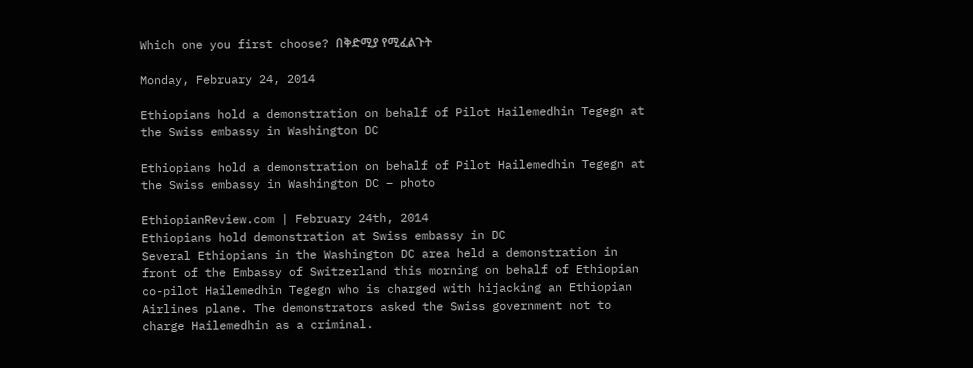Which one you first choose? በቅድሚያ የሚፈልጉት

Monday, February 24, 2014

Ethiopians hold a demonstration on behalf of Pilot Hailemedhin Tegegn at the Swiss embassy in Washington DC

Ethiopians hold a demonstration on behalf of Pilot Hailemedhin Tegegn at the Swiss embassy in Washington DC – photo

EthiopianReview.com | February 24th, 2014
Ethiopians hold demonstration at Swiss embassy in DC
Several Ethiopians in the Washington DC area held a demonstration in front of the Embassy of Switzerland this morning on behalf of Ethiopian co-pilot Hailemedhin Tegegn who is charged with hijacking an Ethiopian Airlines plane. The demonstrators asked the Swiss government not to charge Hailemedhin as a criminal.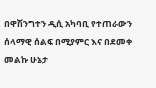በዋሽንግተን ዲሲ አካባቢ የተጠራውን ሰላማዊ ሰልፍ በሚያምር እና በደመቀ መልኩ ሁኔታ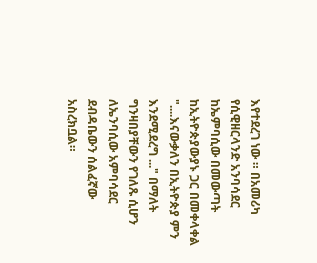እየተደረገ ነው ። በአመሪካ የሲዊዘርላንድ አንባሳደር ከኤምባሲው በመውጣት ከኢትዮጵያውያኑ ጋር በመቀላቀል "....እናውቃለን በኢትዮጵያ ምን እንደሚደረግ ..." በማለት ግንዛበያቸውን የገለጹ ሲሆን ለኤንባሲው አምባሳደር ደብዳቤውን ሰልፈኛው አስረክቧል።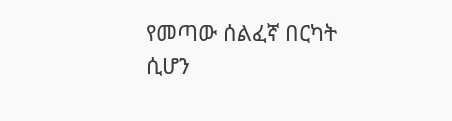የመጣው ሰልፈኛ በርካት ሲሆን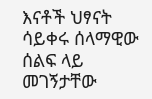እናቶች ህፃናት ሳይቀሩ ሰላማዊው ሰልፍ ላይ መገኝታቸው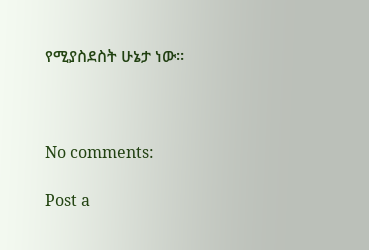የሚያስደስት ሁኔታ ነው።



No comments:

Post a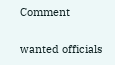Comment

wanted officials